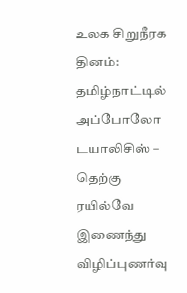உலக சிறுநீரக தினம்: தமிழ்நாட்டில் அப்போலோ டயாலிசிஸ் – தெற்கு ரயில்வே இணைந்து விழிப்புணர்வு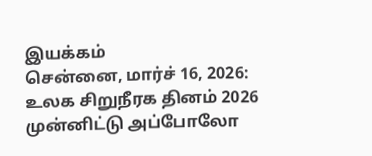இயக்கம்
சென்னை, மார்ச் 16, 2026: உலக சிறுநீரக தினம் 2026 முன்னிட்டு அப்போலோ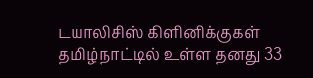டயாலிசிஸ் கிளினிக்குகள் தமிழ்நாட்டில் உள்ள தனது 33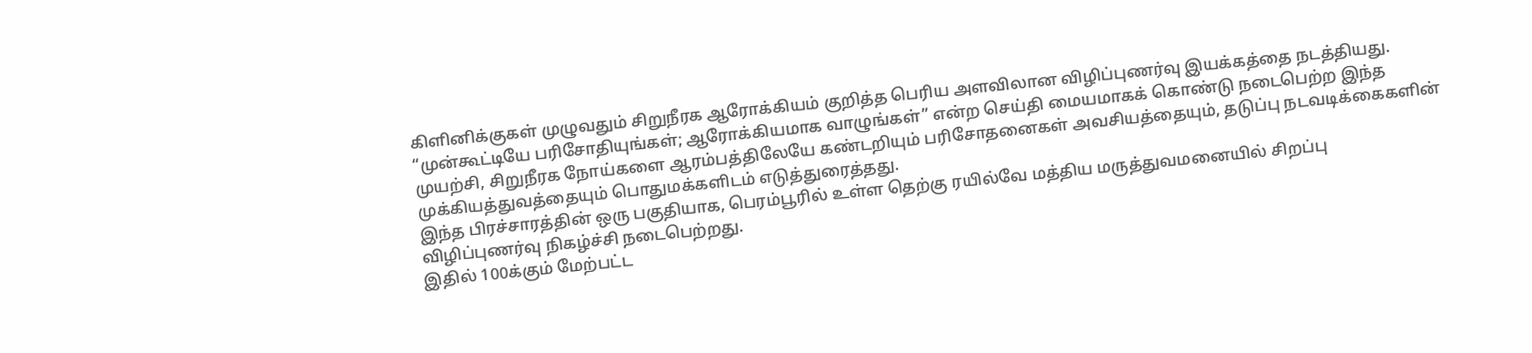கிளினிக்குகள் முழுவதும் சிறுநீரக ஆரோக்கியம் குறித்த பெரிய அளவிலான விழிப்புணர்வு இயக்கத்தை நடத்தியது.
“முன்கூட்டியே பரிசோதியுங்கள்; ஆரோக்கியமாக வாழுங்கள்” என்ற செய்தி மையமாகக் கொண்டு நடைபெற்ற இந்த முயற்சி, சிறுநீரக நோய்களை ஆரம்பத்திலேயே கண்டறியும் பரிசோதனைகள் அவசியத்தையும், தடுப்பு நடவடிக்கைகளின் முக்கியத்துவத்தையும் பொதுமக்களிடம் எடுத்துரைத்தது.
இந்த பிரச்சாரத்தின் ஒரு பகுதியாக, பெரம்பூரில் உள்ள தெற்கு ரயில்வே மத்திய மருத்துவமனையில் சிறப்பு விழிப்புணர்வு நிகழ்ச்சி நடைபெற்றது.
இதில் 100க்கும் மேற்பட்ட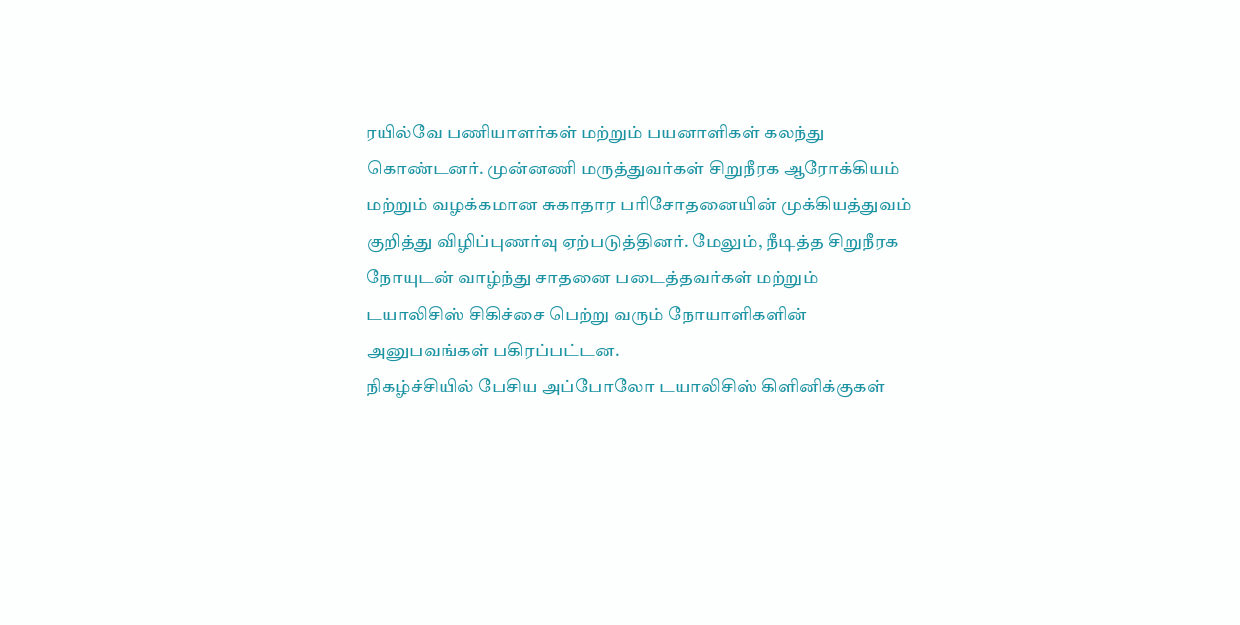ரயில்வே பணியாளர்கள் மற்றும் பயனாளிகள் கலந்து கொண்டனர். முன்னணி மருத்துவர்கள் சிறுநீரக ஆரோக்கியம் மற்றும் வழக்கமான சுகாதார பரிசோதனையின் முக்கியத்துவம் குறித்து விழிப்புணர்வு ஏற்படுத்தினர். மேலும், நீடித்த சிறுநீரக நோயுடன் வாழ்ந்து சாதனை படைத்தவர்கள் மற்றும் டயாலிசிஸ் சிகிச்சை பெற்று வரும் நோயாளிகளின் அனுபவங்கள் பகிரப்பட்டன.
நிகழ்ச்சியில் பேசிய அப்போலோ டயாலிசிஸ் கிளினிக்குகள்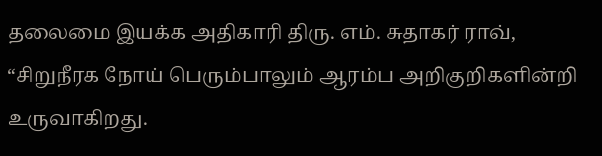தலைமை இயக்க அதிகாரி திரு. எம். சுதாகர் ராவ், “சிறுநீரக நோய் பெரும்பாலும் ஆரம்ப அறிகுறிகளின்றி உருவாகிறது.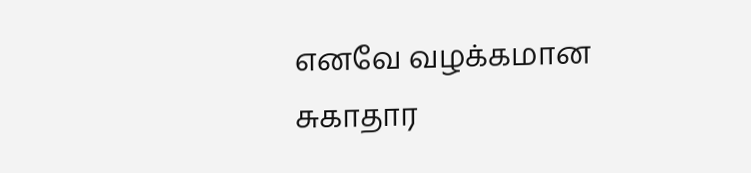எனவே வழக்கமான சுகாதார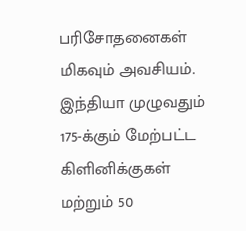பரிசோதனைகள் மிகவும் அவசியம்.
இந்தியா முழுவதும் 175-க்கும் மேற்பட்ட கிளினிக்குகள் மற்றும் 50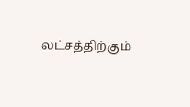லட்சத்திற்கும்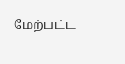மேற்பட்ட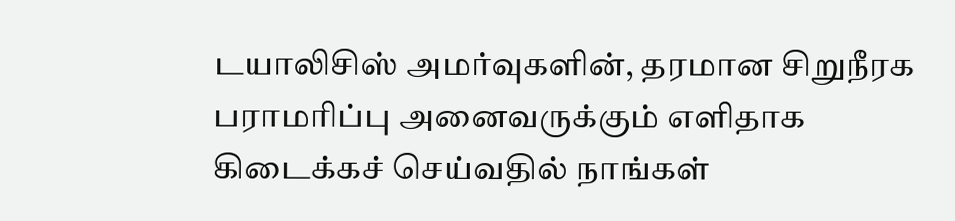டயாலிசிஸ் அமர்வுகளின், தரமான சிறுநீரக பராமரிப்பு அனைவருக்கும் எளிதாக கிடைக்கச் செய்வதில் நாங்கள்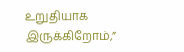உறுதியாக இருக்கிறோம்,”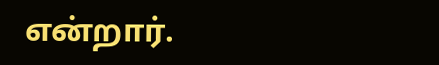என்றார்.